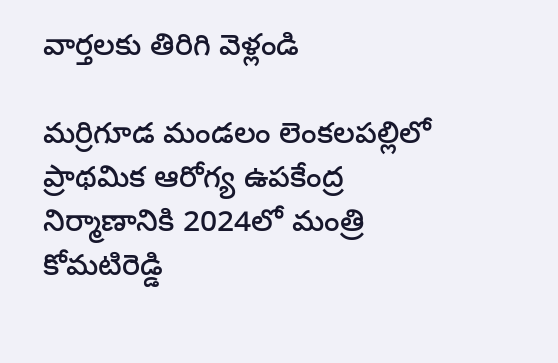వార్తలకు తిరిగి వెళ్లండి

మర్రిగూడ మండలం లెంకలపల్లిలో ప్రాథమిక ఆరోగ్య ఉపకేంద్ర నిర్మాణానికి 2024లో మంత్రి కోమటిరెడ్డి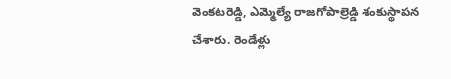వెంకటరెడ్డి, ఎమ్మెల్యే రాజగోపాల్రెడ్డి శంకుస్థాపన చేశారు. రెండేళ్లు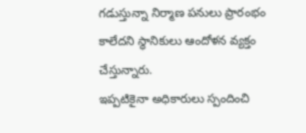గడుస్తున్నా నిర్మాణ పనులు ప్రారంభం కాలేదని స్థానికులు ఆందోళన వ్యక్తం చేస్తున్నారు.
ఇప్పటికైనా అధికారులు స్పందించి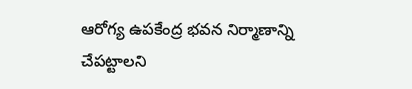ఆరోగ్య ఉపకేంద్ర భవన నిర్మాణాన్ని చేపట్టాలని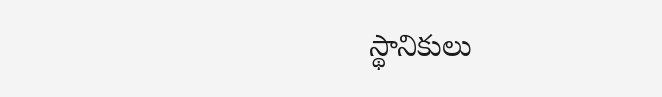స్థానికులు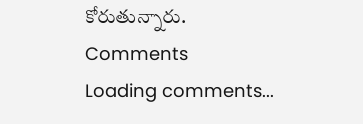కోరుతున్నారు.
Comments
Loading comments...